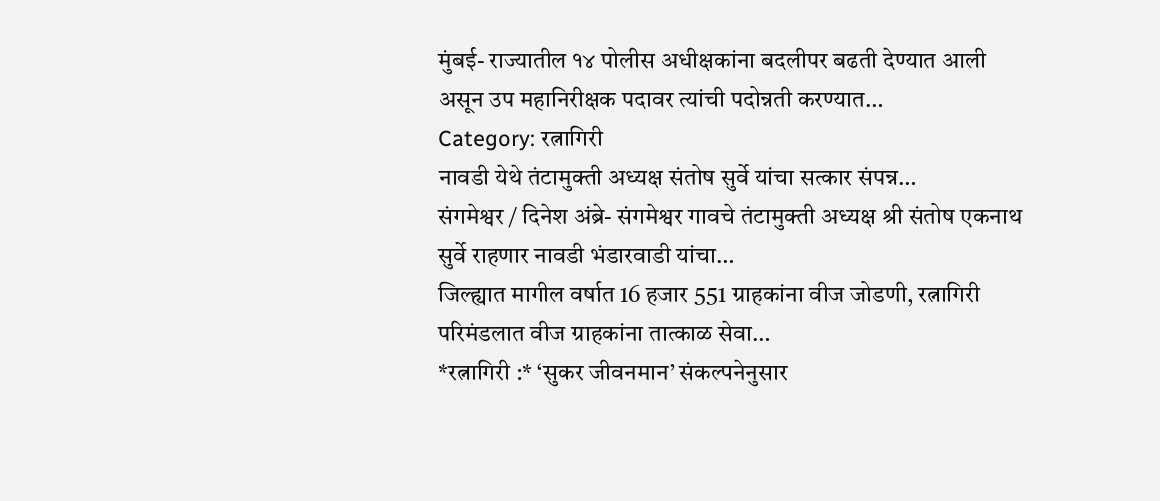मुंबई- राज्यातील १४ पोलीस अधीक्षकांना बदलीपर बढती देण्यात आली असून उप महानिरीक्षक पदावर त्यांची पदोन्नती करण्यात…
Category: रत्नागिरी
नावडी येथे तंटामुक्ती अध्यक्ष संतोष सुर्वे यांचा सत्कार संपन्न…
संगमेश्वर / दिनेश अंब्रे- संगमेश्वर गावचे तंटामुक्ती अध्यक्ष श्री संतोष एकनाथ सुर्वे राहणार नावडी भंडारवाडी यांचा…
जिल्ह्यात मागील वर्षात 16 हजार 551 ग्राहकांना वीज जोडणी, रत्नागिरी परिमंडलात वीज ग्राहकांना तात्काळ सेवा…
*रत्नागिरी :* ‘सुकर जीवनमान’ संकल्पनेनुसार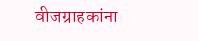वीजग्राहकांना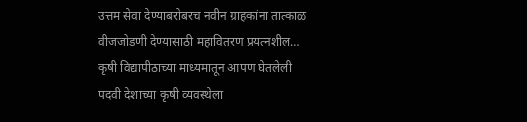उत्तम सेवा देण्याबरोबरच नवीन ग्राहकांना तात्काळ वीजजोडणी देण्यासाठी महावितरण प्रयत्नशील…
कृषी विद्यापीठाच्या माध्यमातून आपण घेतलेली पदवी देशाच्या कृषी व्यवस्थेला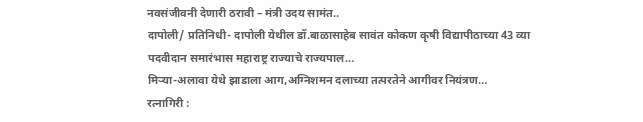नवसंजीवनी देणारी ठरावी – मंत्री उदय सामंत..
दापोली/ प्रतिनिधी- दापोली येथील डॉ.बाळासाहेब सावंत कोकण कृषी विद्यापीठाच्या 43 व्या पदवीदान समारंभास महाराष्ट्र राज्याचे राज्यपाल…
मिऱ्या-अलावा येथे झाडाला आग,अग्निशमन दलाच्या तत्परतेने आगीवर नियंत्रण…
रत्नागिरी :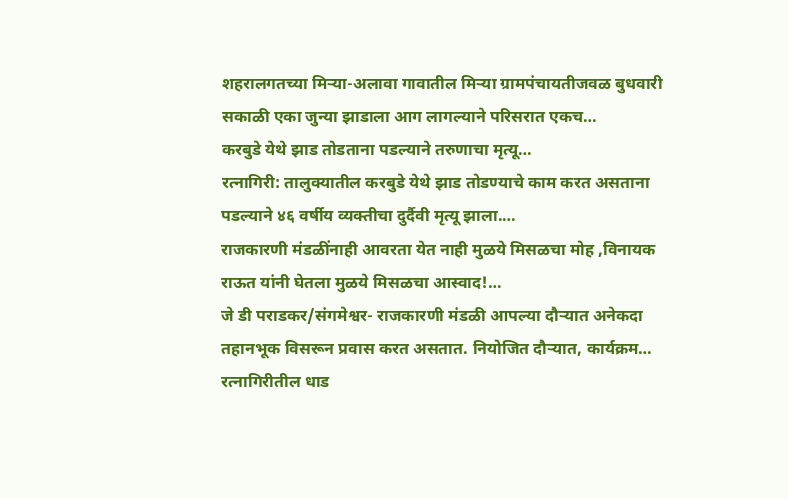शहरालगतच्या मिऱ्या-अलावा गावातील मिऱ्या ग्रामपंचायतीजवळ बुधवारी सकाळी एका जुन्या झाडाला आग लागल्याने परिसरात एकच…
करबुडे येथे झाड तोडताना पडल्याने तरुणाचा मृत्यू…
रत्नागिरी: तालुक्यातील करबुडे येथे झाड तोडण्याचे काम करत असताना पडल्याने ४६ वर्षीय व्यक्तीचा दुर्दैवी मृत्यू झाला.…
राजकारणी मंडळींनाही आवरता येत नाही मुळये मिसळचा मोह ,विनायक राऊत यांनी घेतला मुळये मिसळचा आस्वाद!…
जे डी पराडकर/संगमेश्वर- राजकारणी मंडळी आपल्या दौऱ्यात अनेकदा तहानभूक विसरून प्रवास करत असतात. नियोजित दौऱ्यात, कार्यक्रम…
रत्नागिरीतील धाड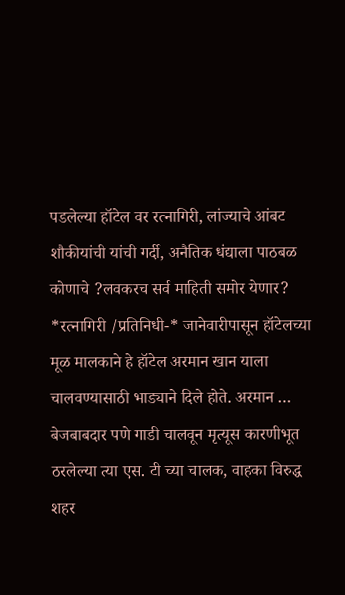पडलेल्या हॉटेल वर रत्नागिरी, लांज्याचे आंबट शौकीयांची यांची गर्दी, अनैतिक धंद्याला पाठबळ कोणाचे ?लवकरच सर्व माहिती समोर येणार?
*रत्नागिरी /प्रतिनिधी-* जानेवारीपासून हॉटेलच्या मूळ मालकाने हे हॉटेल अरमान खान याला चालवण्यासाठी भाड्याने दिले होते. अरमान …
बेजबाबदार पणे गाडी चालवून मृत्यूस कारणीभूत ठरलेल्या त्या एस. टी च्या चालक, वाहका विरुद्ध शहर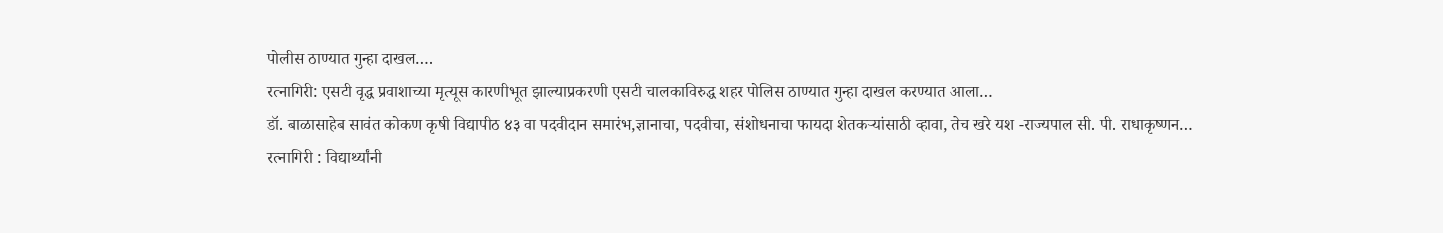पोलीस ठाण्यात गुन्हा दाखल….
रत्नागिरी: एसटी वृद्ध प्रवाशाच्या मृत्यूस कारणीभूत झाल्याप्रकरणी एसटी चालकाविरुद्ध शहर पोलिस ठाण्यात गुन्हा दाखल करण्यात आला…
डॉ. बाळासाहेब सावंत कोकण कृषी विद्यापीठ ४३ वा पदवीदान समारंभ,ज्ञानाचा, पदवीचा, संशोधनाचा फायदा शेतकऱ्यांसाठी व्हावा, तेच खरे यश -राज्यपाल सी. पी. राधाकृष्णन…
रत्नागिरी : विद्यार्थ्यांनी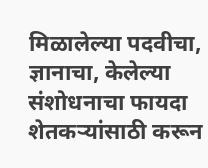मिळालेल्या पदवीचा, ज्ञानाचा, केलेल्या संशोधनाचा फायदा शेतकऱ्यांसाठी करून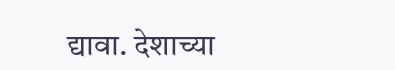द्यावा. देशाच्या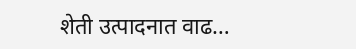शेती उत्पादनात वाढ…